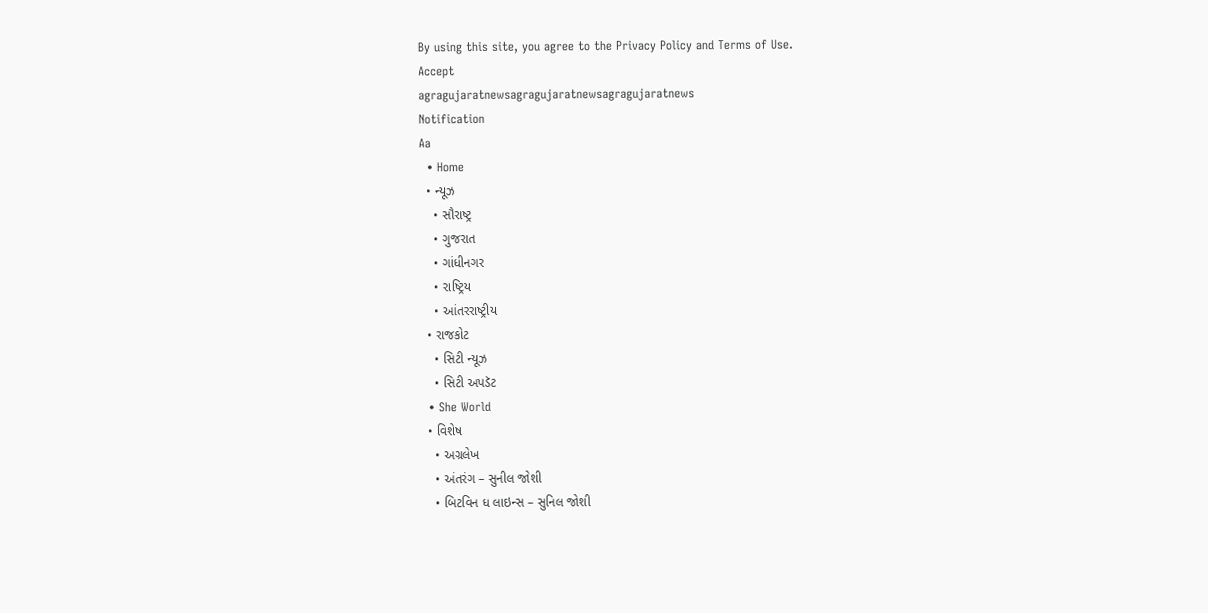By using this site, you agree to the Privacy Policy and Terms of Use.
Accept
agragujaratnewsagragujaratnewsagragujaratnews
Notification
Aa
  • Home
  • ન્યૂઝ
    • સૌરાષ્ટ્ર
    • ગુજરાત
    • ગાંધીનગર
    • રાષ્ટ્રિય
    • આંતરરાષ્ટ્રીય
  • રાજકોટ
    • સિટી ન્યૂઝ
    • સિટી અપડૅટ
  • She World
  • વિશેષ
    • અગ્રલેખ
    • અંતરંગ – સુનીલ જોશી
    • બિટવિન ધ લાઇન્સ – સુનિલ જોશી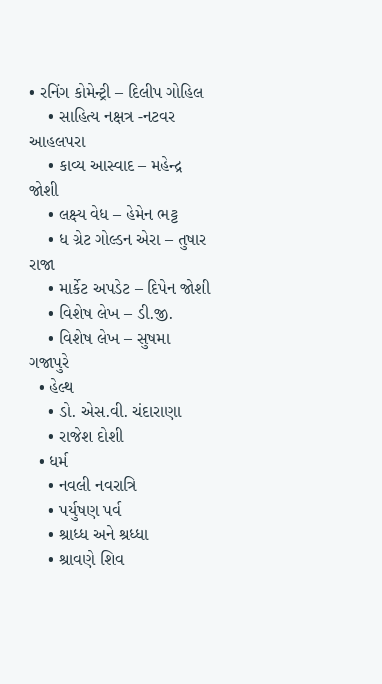• રનિંગ કોમેન્ટ્રી – દિલીપ ગોહિલ
    • સાહિત્ય નક્ષત્ર -નટવર આહલપરા
    • કાવ્ય આસ્વાદ – મહેન્દ્ર જોશી
    • લક્ષ્ય વેધ – હેમેન ભટ્ટ
    • ધ ગ્રેટ ગોલ્ડન એરા – તુષાર રાજા
    • માર્કેટ અપડેટ – દિપેન જોશી
    • વિશેષ લેખ – ડી.જી.
    • વિશેષ લેખ – સુષમા ગજાપુરે
  • હેલ્થ
    • ડો. એસ.વી. ચંદારાણા
    • રાજેશ દોશી
  • ધર્મ
    • નવલી નવરાત્રિ
    • પર્યુષણ પર્વ
    • શ્રાધ્ધ અને શ્રધ્ધા
    • શ્રાવણે શિવ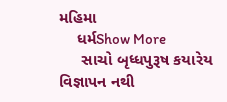મહિમા
    ધર્મShow More
     સાચો બૃધ્ધપુરૂષ કયારેય વિજ્ઞાપન નથી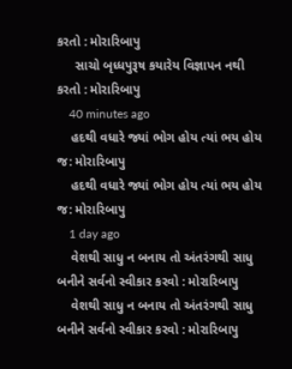કરતો : મોરારિબાપુ
     સાચો બૃધ્ધપુરૂષ કયારેય વિજ્ઞાપન નથી કરતો : મોરારિબાપુ
    40 minutes ago
    હદથી વધારે જ્યાં ભોગ હોય ત્યાં ભય હોય જ: મોરારિબાપુ
    હદથી વધારે જ્યાં ભોગ હોય ત્યાં ભય હોય જ: મોરારિબાપુ
    1 day ago
    વેશથી સાધુ ન બનાય તો અંતરંગથી સાધુ બનીને સર્વનો સ્વીકાર કરવો : મોરારિબાપુ
    વેશથી સાધુ ન બનાય તો અંતરંગથી સાધુ બનીને સર્વનો સ્વીકાર કરવો : મોરારિબાપુ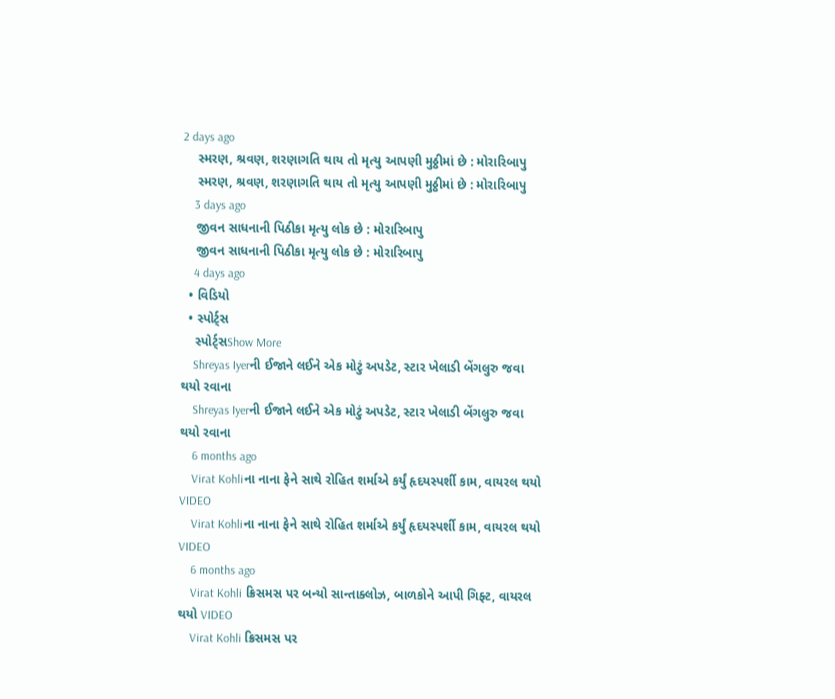2 days ago
    સ્મરણ, શ્રવણ, શરણાગતિ થાય તો મૃત્યુ આપણી મુઠ્ઠીમાં છે : મોરારિબાપુ
    સ્મરણ, શ્રવણ, શરણાગતિ થાય તો મૃત્યુ આપણી મુઠ્ઠીમાં છે : મોરારિબાપુ
    3 days ago
    જીવન સાધનાની પિઠીકા મૃત્યુ લોક છે : મોરારિબાપુ
    જીવન સાધનાની પિઠીકા મૃત્યુ લોક છે : મોરારિબાપુ
    4 days ago
  • વિડિયો
  • સ્પોર્ટ્સ
    સ્પોર્ટ્સShow More
    Shreyas Iyerની ઈજાને લઈને એક મોટું અપડેટ, સ્ટાર ખેલાડી બેંગલુરુ જવા થયો રવાના
    Shreyas Iyerની ઈજાને લઈને એક મોટું અપડેટ, સ્ટાર ખેલાડી બેંગલુરુ જવા થયો રવાના
    6 months ago
    Virat Kohliના નાના ફેને સાથે રોહિત શર્માએ કર્યું હૃદયસ્પર્શી કામ, વાયરલ થયો VIDEO
    Virat Kohliના નાના ફેને સાથે રોહિત શર્માએ કર્યું હૃદયસ્પર્શી કામ, વાયરલ થયો VIDEO
    6 months ago
    Virat Kohli ક્રિસમસ પર બન્યો સાન્તાક્લોઝ, બાળકોને આપી ગિફ્ટ, વાયરલ થયો VIDEO
    Virat Kohli ક્રિસમસ પર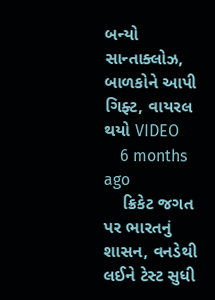બન્યો સાન્તાક્લોઝ, બાળકોને આપી ગિફ્ટ, વાયરલ થયો VIDEO
    6 months ago
    ક્રિકેટ જગત પર ભારતનું શાસન, વનડેથી લઈને ટેસ્ટ સુધી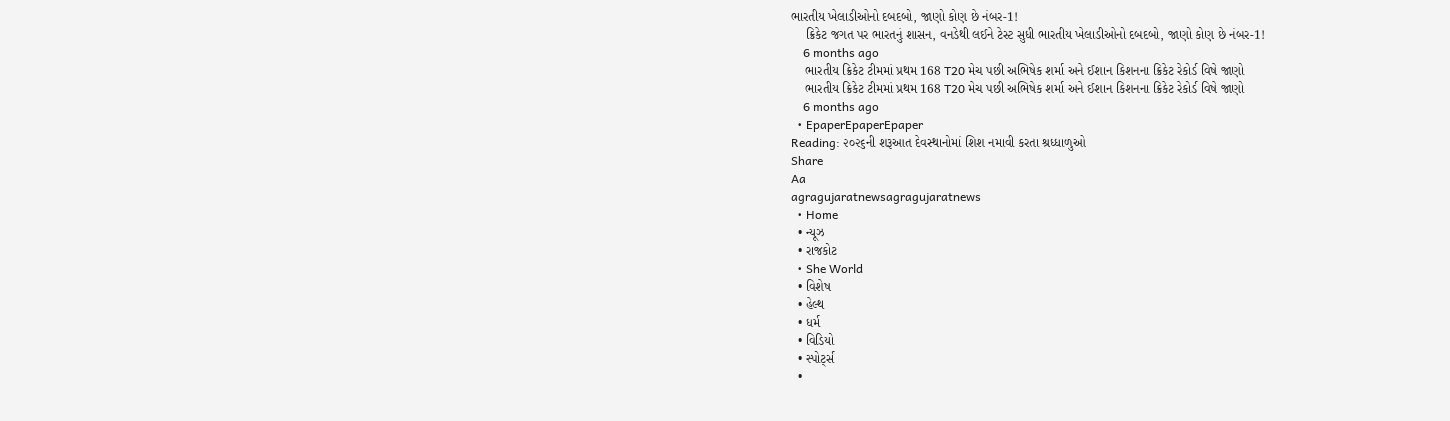ભારતીય ખેલાડીઓનો દબદબો, જાણો કોણ છે નંબર-1!
    ક્રિકેટ જગત પર ભારતનું શાસન, વનડેથી લઈને ટેસ્ટ સુધી ભારતીય ખેલાડીઓનો દબદબો, જાણો કોણ છે નંબર-1!
    6 months ago
    ભારતીય ક્રિકેટ ટીમમાં પ્રથમ 168 T20 મેચ પછી અભિષેક શર્મા અને ઈશાન કિશનના ક્રિકેટ રેકોર્ડ વિષે જાણો
    ભારતીય ક્રિકેટ ટીમમાં પ્રથમ 168 T20 મેચ પછી અભિષેક શર્મા અને ઈશાન કિશનના ક્રિકેટ રેકોર્ડ વિષે જાણો
    6 months ago
  • EpaperEpaperEpaper
Reading: ૨૦૨૬ની શરૂઆત દેવસ્થાનોમાં શિશ નમાવી કરતા શ્રધ્ધાળુઓ
Share
Aa
agragujaratnewsagragujaratnews
  • Home
  • ન્યૂઝ
  • રાજકોટ
  • She World
  • વિશેષ
  • હેલ્થ
  • ધર્મ
  • વિડિયો
  • સ્પોર્ટ્સ
  •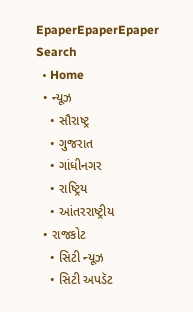EpaperEpaperEpaper
Search
  • Home
  • ન્યૂઝ
    • સૌરાષ્ટ્ર
    • ગુજરાત
    • ગાંધીનગર
    • રાષ્ટ્રિય
    • આંતરરાષ્ટ્રીય
  • રાજકોટ
    • સિટી ન્યૂઝ
    • સિટી અપડૅટ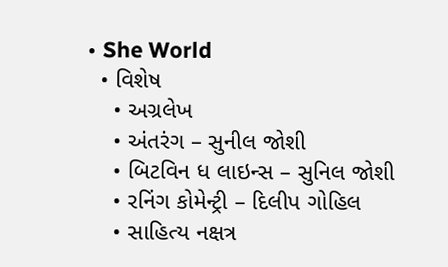• She World
  • વિશેષ
    • અગ્રલેખ
    • અંતરંગ – સુનીલ જોશી
    • બિટવિન ધ લાઇન્સ – સુનિલ જોશી
    • રનિંગ કોમેન્ટ્રી – દિલીપ ગોહિલ
    • સાહિત્ય નક્ષત્ર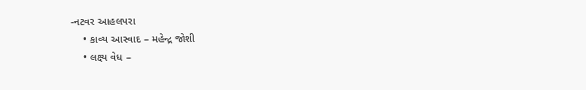-નટવર આહલપરા
    • કાવ્ય આસ્વાદ – મહેન્દ્ર જોશી
    • લક્ષ્ય વેધ –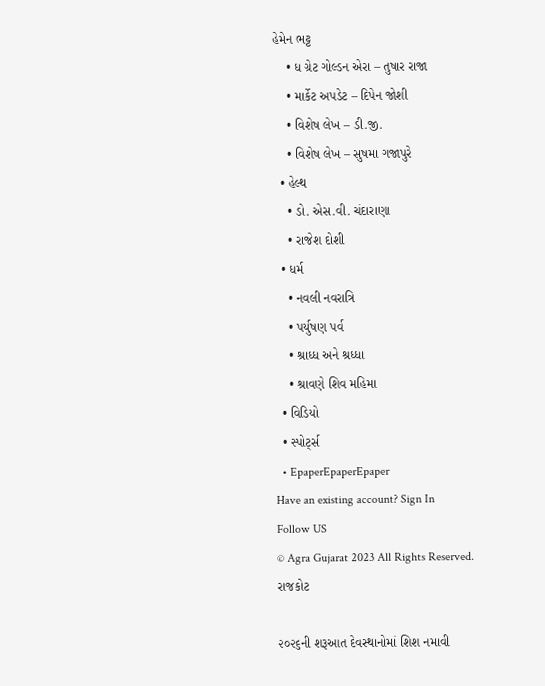હેમેન ભટ્ટ
    • ધ ગ્રેટ ગોલ્ડન એરા – તુષાર રાજા
    • માર્કેટ અપડેટ – દિપેન જોશી
    • વિશેષ લેખ – ડી.જી.
    • વિશેષ લેખ – સુષમા ગજાપુરે
  • હેલ્થ
    • ડો. એસ.વી. ચંદારાણા
    • રાજેશ દોશી
  • ધર્મ
    • નવલી નવરાત્રિ
    • પર્યુષણ પર્વ
    • શ્રાધ્ધ અને શ્રધ્ધા
    • શ્રાવણે શિવ મહિમા
  • વિડિયો
  • સ્પોર્ટ્સ
  • EpaperEpaperEpaper
Have an existing account? Sign In
Follow US
© Agra Gujarat 2023 All Rights Reserved.
રાજકોટ

૨૦૨૬ની શરૂઆત દેવસ્થાનોમાં શિશ નમાવી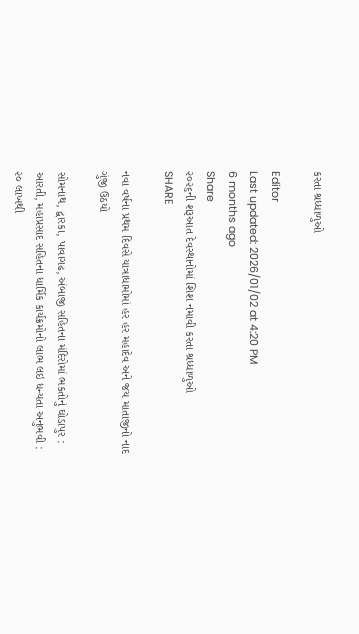કરતા શ્રધ્ધાળુઓ

Editor
Last updated: 2026/01/02 at 4:20 PM
6 months ago
Share
૨૦૨૬ની શરૂઆત દેવસ્થાનોમાં શિશ નમાવી કરતા શ્રધ્ધાળુઓ
SHARE

નવા વર્ષના પ્રથમ દિવસે યાત્રાધામોમાં હર હર મહાદેવ અને જય માતાજીનો નાદ ગુંજી ઉઠયો

સોમનાથ, દ્વારકા, પાવાગઢ, અંબાજી સહિતના મંદિરોમાં ભકતોનું ઘોડાપુર : આરતી, મહાપ્રસાદ સહિતના ધાર્મિક કાર્યક્રમોનો લાભ લઇ ધન્યતા અનુભવી : ૨૦ લાખથી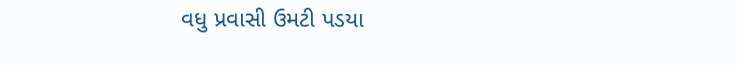વધુ પ્રવાસી ઉમટી પડયા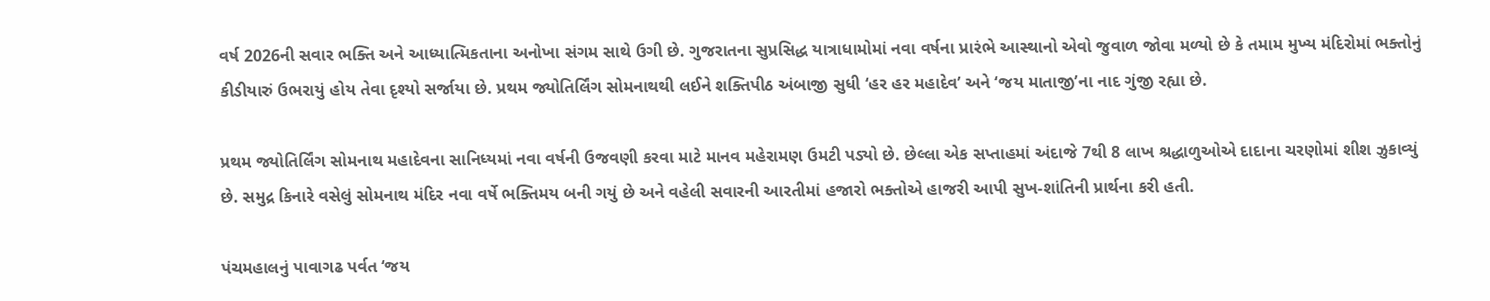વર્ષ 2026ની સવાર ભક્તિ અને આધ્યાત્મિકતાના અનોખા સંગમ સાથે ઉગી છે. ગુજરાતના સુપ્રસિદ્ધ યાત્રાધામોમાં નવા વર્ષના પ્રારંભે આસ્થાનો એવો જુવાળ જોવા મળ્યો છે કે તમામ મુખ્ય મંદિરોમાં ભક્તોનું કીડીયારું ઉભરાયું હોય તેવા દૃશ્યો સર્જાયા છે. પ્રથમ જ્યોતિર્લિંગ સોમનાથથી લઈને શક્તિપીઠ અંબાજી સુધી ‘હર હર મહાદેવ’ અને ‘જય માતાજી’ના નાદ ગુંજી રહ્યા છે.

પ્રથમ જ્યોતિર્લિંગ સોમનાથ મહાદેવના સાનિધ્યમાં નવા વર્ષની ઉજવણી કરવા માટે માનવ મહેરામણ ઉમટી પડ્યો છે. છેલ્લા એક સપ્તાહમાં અંદાજે 7થી 8 લાખ શ્રદ્ધાળુઓએ દાદાના ચરણોમાં શીશ ઝુકાવ્યું છે. સમુદ્ર કિનારે વસેલું સોમનાથ મંદિર નવા વર્ષે ભક્તિમય બની ગયું છે અને વહેલી સવારની આરતીમાં હજારો ભક્તોએ હાજરી આપી સુખ-શાંતિની પ્રાર્થના કરી હતી.

પંચમહાલનું પાવાગઢ પર્વત ‘જય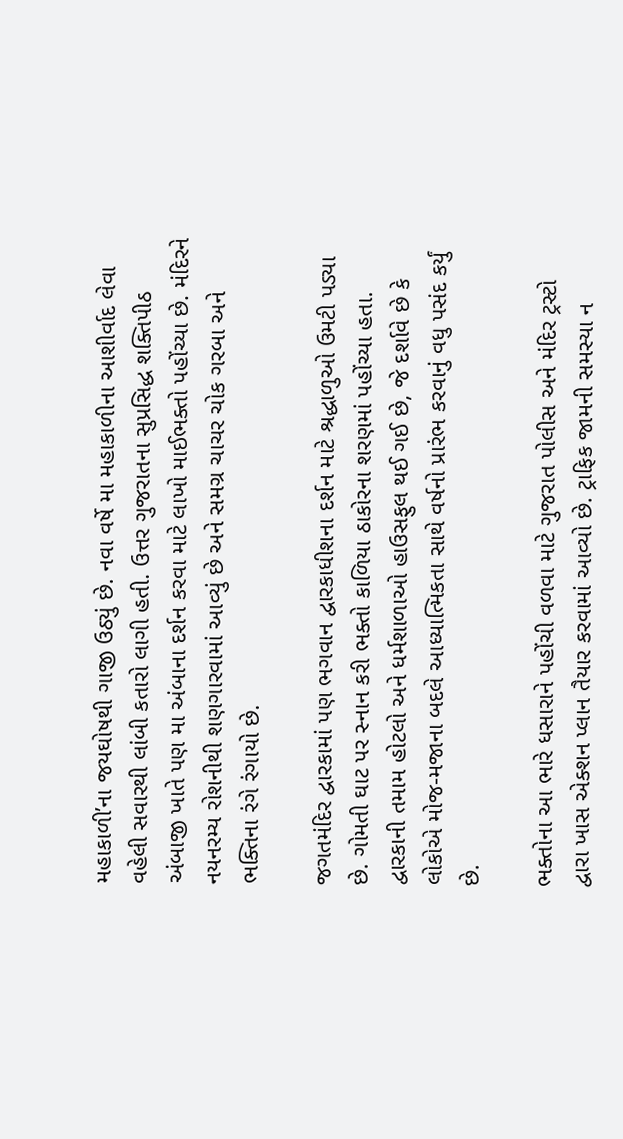મહાકાળી’ના જયઘોષથી ગાજી ઉઠ્યું છે. નવા વર્ષે મા મહાકાળીના આશીર્વાદ લેવા વહેલી સવારથી લાંબી કતારો લાગી હતી. ઉત્તર ગુજરાતના સુપ્રસિદ્ધ શક્તિપીઠ અંબાજી ખાતે પણ મા અંબાના દર્શન કરવા માટે લાખો માઈભક્તો પહોંચ્યા છે. મંદિરને નયનરમ્ય રોશનીથી શણગારવામાં આવ્યું છે અને સમગ્ર ચાચર ચોક ગરબા અને ભક્તિના રંગે રંગાયો છે.

જગતમંદિર દ્વારકામાં પણ ભગવાન દ્વારકાધીશના દર્શન માટે શ્રદ્ધાળુઓ ઉમટી પડ્યા છે. ગોમતી ઘાટ પર સ્નાન કરી ભક્તો કાળિયા ઠાકોરના શરણમાં પહોંચ્યા હતા. દ્વારકાની તમામ હોટલો અને ધર્મશાળાઓ હાઉસફુલ થઈ ગઈ છે, જે દર્શાવે છે કે લોકોએ મોજ-મજાના બદલે આધ્યાત્મિકતા સાથે વર્ષનો પ્રારંભ કરવાનું વધુ પસંદ કર્યું છે.

ભક્તોના આ ભારે ધસારાને પહોંચી વળવા માટે ગુજરાત પોલીસ અને મંદિર ટ્રસ્ટો દ્વારા ખાસ એક્શન પ્લાન તૈયાર કરવામાં આવ્યો છે. ટ્રાફિક જામની સમસ્યા ન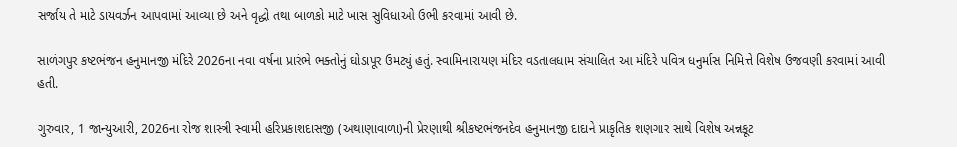સર્જાય તે માટે ડાયવર્ઝન આપવામાં આવ્યા છે અને વૃદ્ધો તથા બાળકો માટે ખાસ સુવિધાઓ ઉભી કરવામાં આવી છે.

સાળંગપુર કષ્ટભંજન હનુમાનજી મંદિરે 2026ના નવા વર્ષના પ્રારંભે ભક્તોનું ઘોડાપૂર ઉમટ્યું હતું. સ્વામિનારાયણ મંદિર વડતાલધામ સંચાલિત આ મંદિરે પવિત્ર ધનુર્માસ નિમિત્તે વિશેષ ઉજવણી કરવામાં આવી હતી.

ગુરુવાર, 1 જાન્યુઆરી, 2026ના રોજ શાસ્ત્રી સ્વામી હરિપ્રકાશદાસજી (અથાણાવાળા)ની પ્રેરણાથી શ્રીકષ્ટભંજનદેવ હનુમાનજી દાદાને પ્રાકૃતિક શણગાર સાથે વિશેષ અન્નકૂટ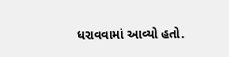ધરાવવામાં આવ્યો હતો.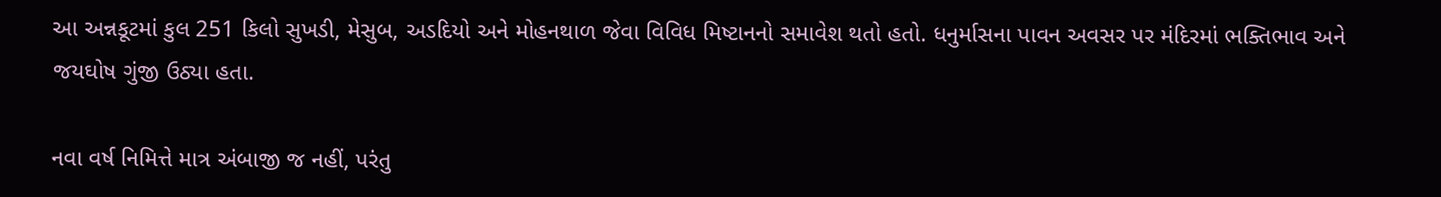આ અન્નકૂટમાં કુલ 251 કિલો સુખડી, મેસુબ, અડદિયો અને મોહનથાળ જેવા વિવિધ મિષ્ટાનનો સમાવેશ થતો હતો. ધનુર્માસના પાવન અવસર પર મંદિરમાં ભક્તિભાવ અને જયઘોષ ગુંજી ઉઠ્યા હતા.

નવા વર્ષ નિમિત્તે માત્ર અંબાજી જ નહીં, પરંતુ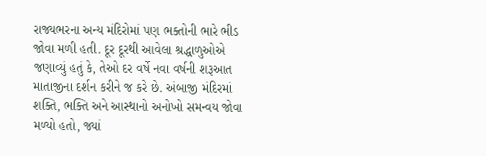રાજ્યભરના અન્ય મંદિરોમાં પણ ભક્તોની ભારે ભીડ જોવા મળી હતી. દૂર દૂરથી આવેલા શ્રદ્ધાળુઓએ જણાવ્યું હતું કે, તેઓ દર વર્ષે નવા વર્ષની શરૂઆત માતાજીના દર્શન કરીને જ કરે છે. અંબાજી મંદિરમાં શક્તિ, ભક્તિ અને આસ્થાનો અનોખો સમન્વય જોવા મળ્યો હતો, જ્યાં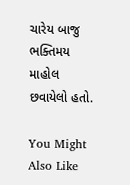ચારેય બાજુ ભક્તિમય માહોલ છવાયેલો હતો.

You Might Also Like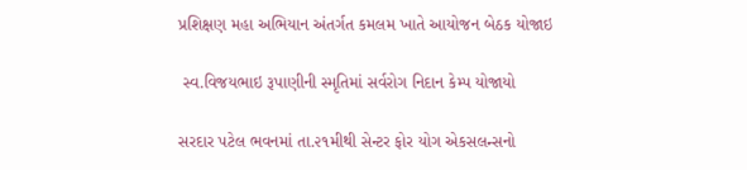પ્રશિક્ષણ મહા અભિયાન અંતર્ગત કમલમ ખાતે આયોજન બેઠક યોજાઇ

 સ્વ.વિજયભાઇ રૂપાણીની સ્મૃતિમાં સર્વરોગ નિદાન કેમ્પ યોજાયો

સરદાર પટેલ ભવનમાં તા.૨૧મીથી સેન્ટર ફોર યોગ એકસલન્સનો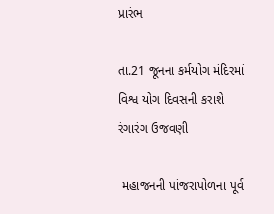પ્રારંભ

તા.21 જૂનના કર્મયોગ મંદિરમાં વિશ્વ યોગ દિવસની કરાશે રંગારંગ ઉજવણી

 મહાજનની પાંજરાપોળના પૂર્વ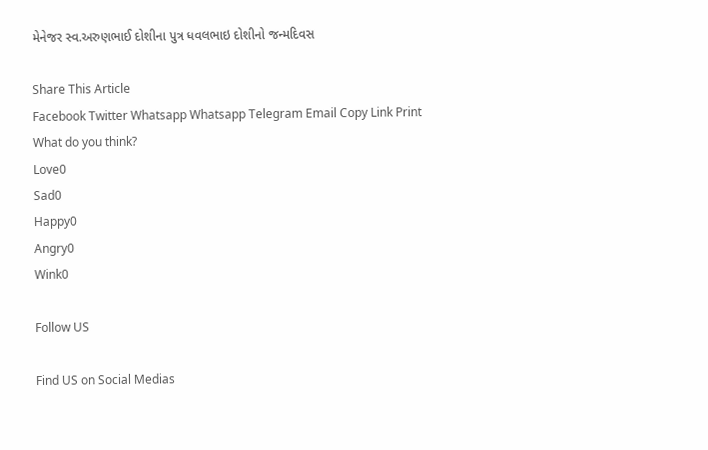મેનેજર સ્વ.અરુણભાઈ દોશીના પુત્ર ધવલભાઇ દોશીનો જન્મદિવસ

Share This Article
Facebook Twitter Whatsapp Whatsapp Telegram Email Copy Link Print
What do you think?
Love0
Sad0
Happy0
Angry0
Wink0

Follow US

Find US on Social Medias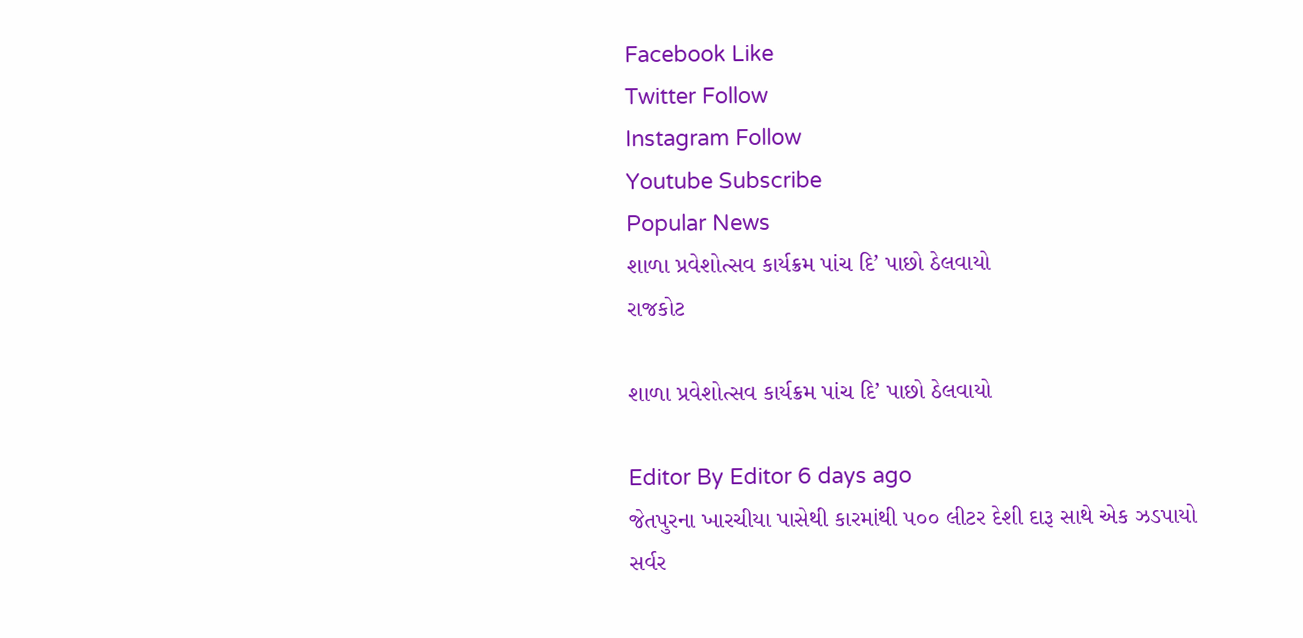Facebook Like
Twitter Follow
Instagram Follow
Youtube Subscribe
Popular News
શાળા પ્રવેશોત્સવ કાર્યક્રમ પાંચ દિ’ પાછો ઠેલવાયો
રાજકોટ

શાળા પ્રવેશોત્સવ કાર્યક્રમ પાંચ દિ’ પાછો ઠેલવાયો

Editor By Editor 6 days ago
જેતપુરના ખારચીયા પાસેથી કારમાંથી ૫૦૦ લીટર દેશી દારૂ સાથે એક ઝડપાયો
સર્વર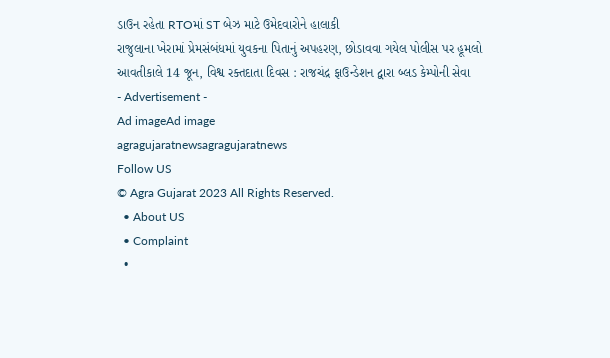ડાઉન રહેતા RTOમાં ST બેઝ માટે ઉમેદવારોને હાલાકી
રાજુલાના ખેરામાં પ્રેમસંબંધમાં યુવકના પિતાનું અપહરણ, છોડાવવા ગયેલ પોલીસ પર હૂમલો
આવતીકાલે 14 જૂન, વિશ્વ રક્તદાતા દિવસ : રાજચંદ્ર ફાઉન્ડેશન દ્વારા બ્લડ કેમ્પોની સેવા
- Advertisement -
Ad imageAd image
agragujaratnewsagragujaratnews
Follow US
© Agra Gujarat 2023 All Rights Reserved.
  • About US
  • Complaint
  •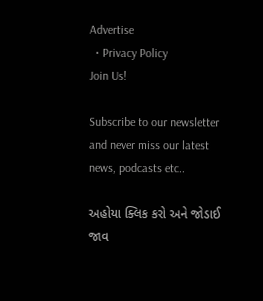Advertise
  • Privacy Policy
Join Us!

Subscribe to our newsletter and never miss our latest news, podcasts etc..

અહોયા ક્લિક કરો અને જોડાઈ જાવ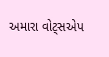અમારા વોટ્સએપ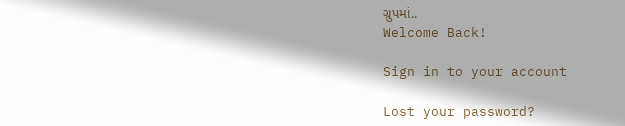ગ્રુપમાં..
Welcome Back!

Sign in to your account

Lost your password?